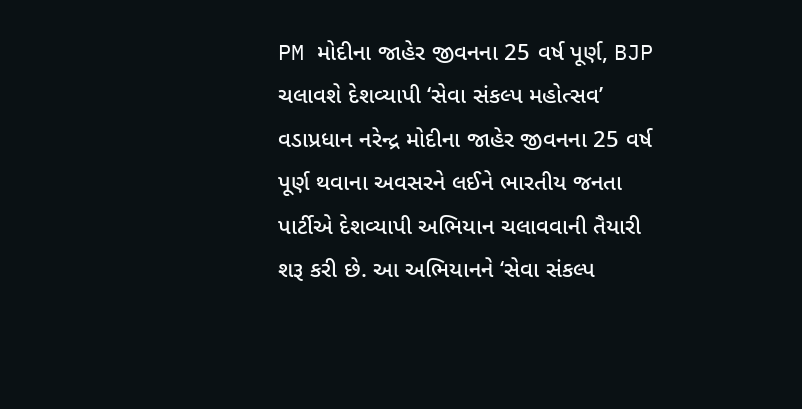PM મોદીના જાહેર જીવનના 25 વર્ષ પૂર્ણ, BJP ચલાવશે દેશવ્યાપી ‘સેવા સંકલ્પ મહોત્સવ’
વડાપ્રધાન નરેન્દ્ર મોદીના જાહેર જીવનના 25 વર્ષ પૂર્ણ થવાના અવસરને લઈને ભારતીય જનતા પાર્ટીએ દેશવ્યાપી અભિયાન ચલાવવાની તૈયારી શરૂ કરી છે. આ અભિયાનને ‘સેવા સંકલ્પ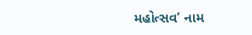મહોત્સવ’ નામ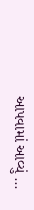આપવામાં આવ્યું ...